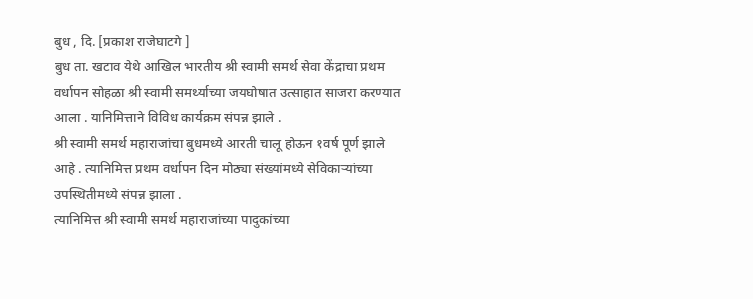बुध , दि. [प्रकाश राजेघाटगे ]
बुध ता. खटाव येथे आखिल भारतीय श्री स्वामी समर्थ सेवा केंद्राचा प्रथम वर्धापन सोहळा श्री स्वामी समर्थ्याच्या जयघोषात उत्साहात साजरा करण्यात आला . यानिमित्ताने विविध कार्यक्रम संपन्न झाले .
श्री स्वामी समर्थ महाराजांचा बुधमध्ये आरती चालू होऊन १वर्ष पूर्ण झाले आहे . त्यानिमित्त प्रथम वर्धापन दिन मोठ्या संख्यांमध्ये सेविकाऱ्यांच्या उपस्थितीमध्ये संपन्न झाला .
त्यानिमित्त श्री स्वामी समर्थ महाराजांच्या पादुकांच्या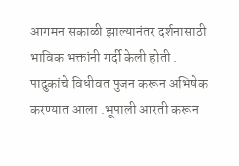आगमन सकाळी झाल्यानंतर दर्शनासाठी भाविक भक्तांनी गर्दी केली होती . पादुकांचे विधीवत पुजन करून अभिषेक करण्यात आला .भूपाली आरती करून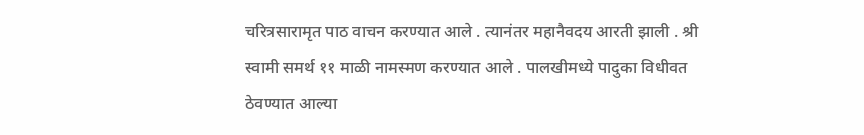चरित्रसारामृत पाठ वाचन करण्यात आले . त्यानंतर महानैवदय आरती झाली . श्री स्वामी समर्थ ११ माळी नामस्मण करण्यात आले . पालखीमध्ये पादुका विधीवत ठेवण्यात आल्या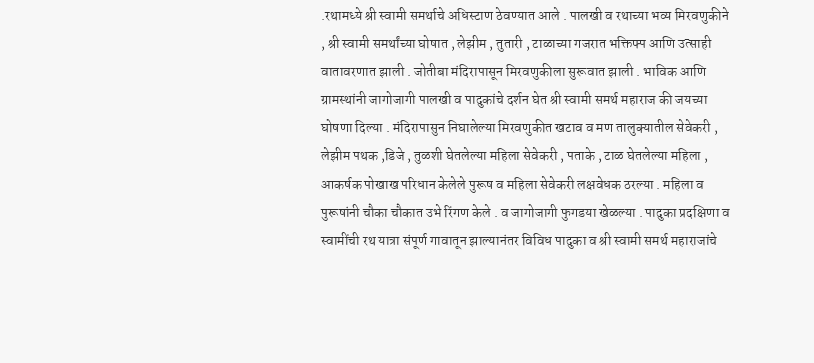.रथामध्ये श्री स्वामी समर्थाचे अधिस्टाण ठेवण्यात आले . पालखी व रथाच्या भव्य मिरवणुकीने , श्री स्वामी समर्थांच्या घोषात , लेझीम , तुतारी , टाळाच्या गजरात भक्तिफ्प आणि उत्साही वातावरणात झाली . जोतीबा मंदिरापासून मिरवणुकीला सुरूवात झाली . भाविक आणि ग्रामस्थांनी जागोजागी पालखी व पादुकांचे दर्शन घेत श्री स्वामी समर्थ महाराज की जयच्या घोषणा दिल्या . मंदिरापासुन निघालेल्या मिरवणुकीत खटाव व मण तालुक्यातील सेवेकरी , लेझीम पथक ,डिजे , तुळशी घेतलेल्या महिला सेवेकरी , पताके , टाळ घेतलेल्या महिला , आकर्षक पोखाख परिधान केलेले पुरूष व महिला सेवेकरी लक्षवेधक ठरल्या . महिला व पुरूषांनी चौका चौकात उभे रिंगण केले . व जागोजागी फुगडया खेळल्या . पादुका प्रदक्षिणा व स्वामींची रथ यात्रा संपूर्ण गावातून झाल्यानंतर विविध पादुका व श्री स्वामी समर्थ महाराजांचे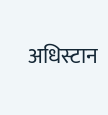अधिस्टान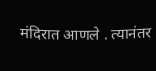मंदिरात आणले . त्यानंतर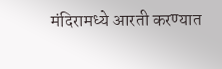मंदिरामध्ये आरती करण्यात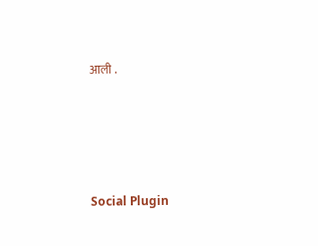आली .





Social Plugin